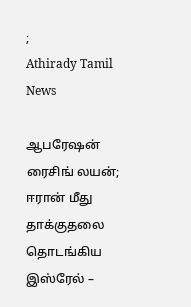;
Athirady Tamil News

ஆபரேஷன் ரைசிங் லயன்; ஈரான் மீது தாக்குதலை தொடங்கிய இஸ்ரேல் –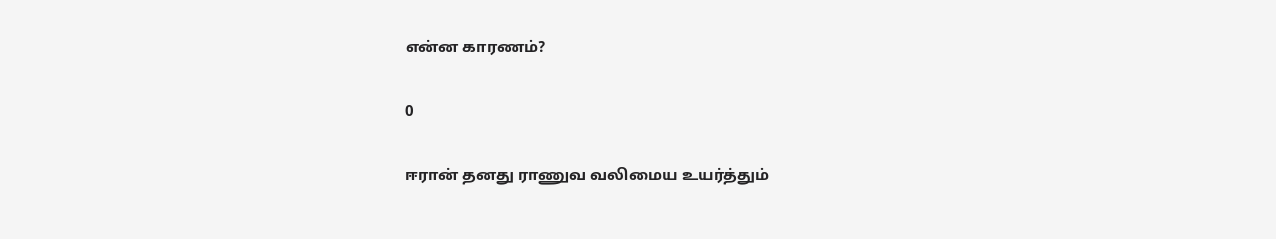என்ன காரணம்?

0

ஈரான் தனது ராணுவ வலிமைய உயர்த்தும்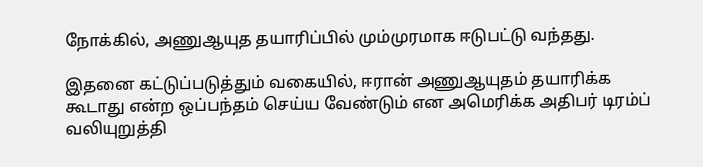நோக்கில், அணுஆயுத தயாரிப்பில் மும்முரமாக ஈடுபட்டு வந்தது.

இதனை கட்டுப்படுத்தும் வகையில், ஈரான் அணுஆயுதம் தயாரிக்க கூடாது என்ற ஒப்பந்தம் செய்ய வேண்டும் என அமெரிக்க அதிபர் டிரம்ப் வலியுறுத்தி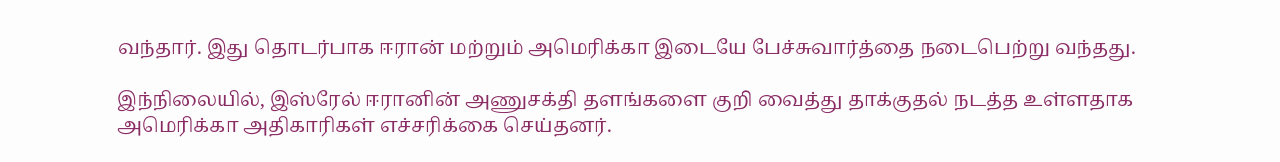வந்தார். இது தொடர்பாக ஈரான் மற்றும் அமெரிக்கா இடையே பேச்சுவார்த்தை நடைபெற்று வந்தது.

இந்நிலையில், இஸ்ரேல் ஈரானின் அணுசக்தி தளங்களை குறி வைத்து தாக்குதல் நடத்த உள்ளதாக அமெரிக்கா அதிகாரிகள் எச்சரிக்கை செய்தனர்.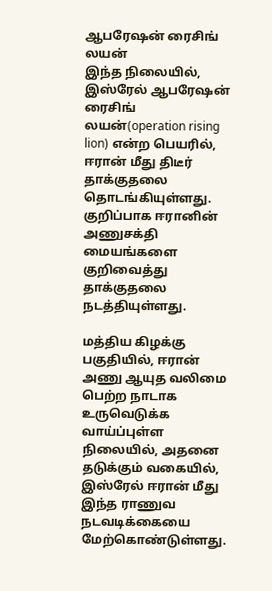ஆபரேஷன் ரைசிங் லயன்
இந்த நிலையில், இஸ்ரேல் ஆபரேஷன் ரைசிங் லயன்(operation rising lion) என்ற பெயரில், ஈரான் மீது திடீர் தாக்குதலை தொடங்கியுள்ளது. குறிப்பாக ஈரானின் அணுசக்தி மையங்களை குறிவைத்து தாக்குதலை நடத்தியுள்ளது.

மத்திய கிழக்கு பகுதியில், ஈரான் அணு ஆயுத வலிமை பெற்ற நாடாக உருவெடுக்க வாய்ப்புள்ள நிலையில், அதனை தடுக்கும் வகையில், இஸ்ரேல் ஈரான் மீது இந்த ராணுவ நடவடிக்கையை மேற்கொண்டுள்ளது.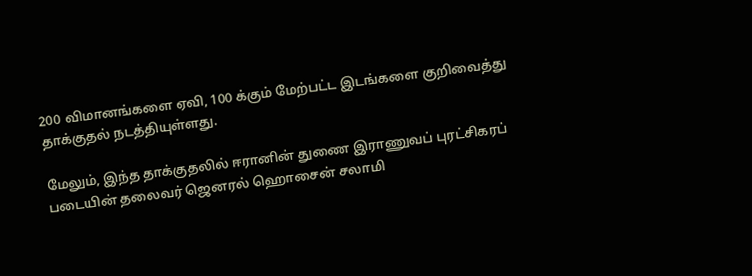200 விமானங்களை ஏவி, 100 க்கும் மேற்பட்ட இடங்களை குறிவைத்து தாக்குதல் நடத்தியுள்ளது.

மேலும், இந்த தாக்குதலில் ஈரானின் துணை இராணுவப் புரட்சிகரப் படையின் தலைவர் ஜெனரல் ஹொசைன் சலாமி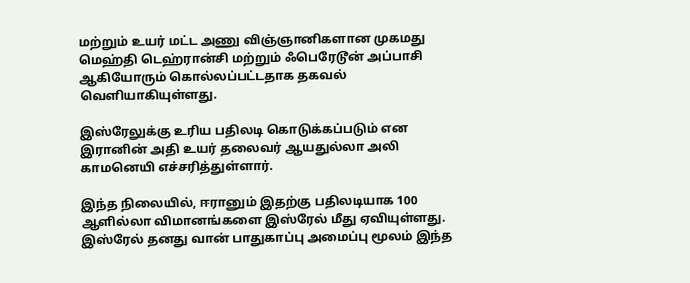மற்றும் உயர் மட்ட அணு விஞ்ஞானிகளான முகமது மெஹ்தி டெஹ்ரான்சி மற்றும் ஃபெரேடூன் அப்பாசி ஆகியோரும் கொல்லப்பட்டதாக தகவல் வெளியாகியுள்ளது.

இஸ்ரேலுக்கு உரிய பதிலடி கொடுக்கப்படும் என இரானின் அதி உயர் தலைவர் ஆயதுல்லா அலி காமனெயி எச்சரித்துள்ளார்.

இந்த நிலையில், ஈரானும் இதற்கு பதிலடியாக 100 ஆளில்லா விமானங்களை இஸ்ரேல் மீது ஏவியுள்ளது. இஸ்ரேல் தனது வான் பாதுகாப்பு அமைப்பு மூலம் இந்த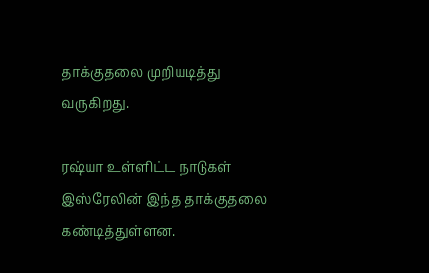தாக்குதலை முறியடித்து வருகிறது.

ரஷ்யா உள்ளிட்ட நாடுகள் இஸ்ரேலின் இந்த தாக்குதலை கண்டித்துள்ளன.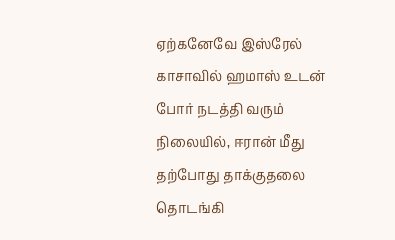ஏற்கனேவே இஸ்ரேல் காசாவில் ஹமாஸ் உடன் போர் நடத்தி வரும் நிலையில், ஈரான் மீது தற்போது தாக்குதலை தொடங்கி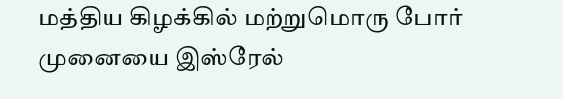மத்திய கிழக்கில் மற்றுமொரு போர் முனையை இஸ்ரேல்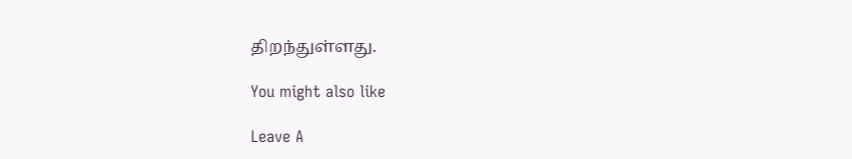திறந்துள்ளது.

You might also like

Leave A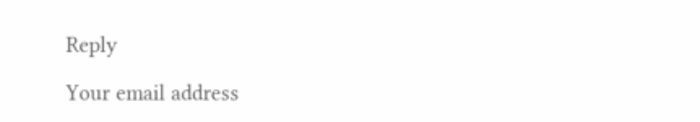Reply

Your email address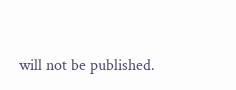will not be published.